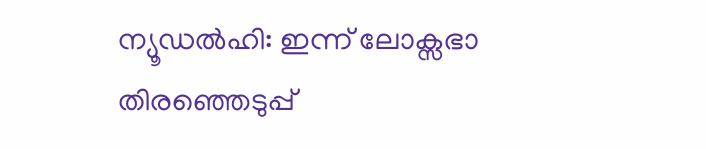ന്യൂഡൽഹി: ഇന്ന് ലോക്സഭാ തിരഞ്ഞെടുപ്പ്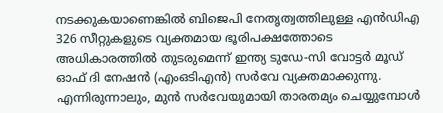നടക്കുകയാണെങ്കിൽ ബിജെപി നേതൃത്വത്തിലുള്ള എൻഡിഎ 326 സീറ്റുകളുടെ വ്യക്തമായ ഭൂരിപക്ഷത്തോടെ അധികാരത്തിൽ തുടരുമെന്ന് ഇന്ത്യ ടുഡേ-സി വോട്ടർ മൂഡ് ഓഫ് ദി നേഷൻ (എംഒടിഎൻ) സർവേ വ്യക്തമാക്കുന്നു.
എന്നിരുന്നാലും, മുൻ സർവേയുമായി താരതമ്യം ചെയ്യുമ്പോൾ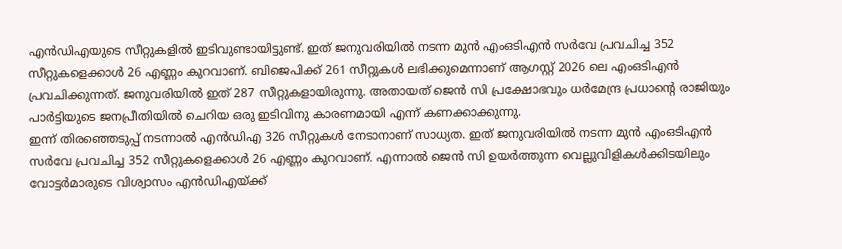എൻഡിഎയുടെ സീറ്റുകളിൽ ഇടിവുണ്ടായിട്ടുണ്ട്. ഇത് ജനുവരിയിൽ നടന്ന മുൻ എംഒടിഎൻ സർവേ പ്രവചിച്ച 352 സീറ്റുകളെക്കാൾ 26 എണ്ണം കുറവാണ്. ബിജെപിക്ക് 261 സീറ്റുകൾ ലഭിക്കുമെന്നാണ് ആഗസ്റ്റ് 2026 ലെ എംഒടിഎൻ പ്രവചിക്കുന്നത്. ജനുവരിയിൽ ഇത് 287 സീറ്റുകളായിരുന്നു. അതായത് ജെൻ സി പ്രക്ഷോഭവും ധർമേന്ദ്ര പ്രധാന്റെ രാജിയും പാർട്ടിയുടെ ജനപ്രീതിയിൽ ചെറിയ ഒരു ഇടിവിനു കാരണമായി എന്ന് കണക്കാക്കുന്നു.
ഇന്ന് തിരഞ്ഞെടുപ്പ് നടന്നാൽ എൻഡിഎ 326 സീറ്റുകൾ നേടാനാണ് സാധ്യത. ഇത് ജനുവരിയിൽ നടന്ന മുൻ എംഒടിഎൻ സർവേ പ്രവചിച്ച 352 സീറ്റുകളെക്കാൾ 26 എണ്ണം കുറവാണ്. എന്നാൽ ജെൻ സി ഉയർത്തുന്ന വെല്ലുവിളികൾക്കിടയിലും വോട്ടർമാരുടെ വിശ്വാസം എൻഡിഎയ്ക്ക്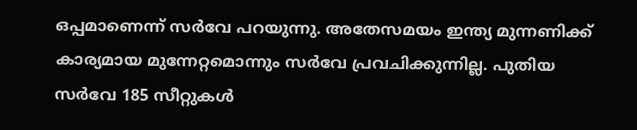ഒപ്പമാണെന്ന് സർവേ പറയുന്നു. അതേസമയം ഇന്ത്യ മുന്നണിക്ക് കാര്യമായ മുന്നേറ്റമൊന്നും സർവേ പ്രവചിക്കുന്നില്ല. പുതിയ സർവേ 185 സീറ്റുകൾ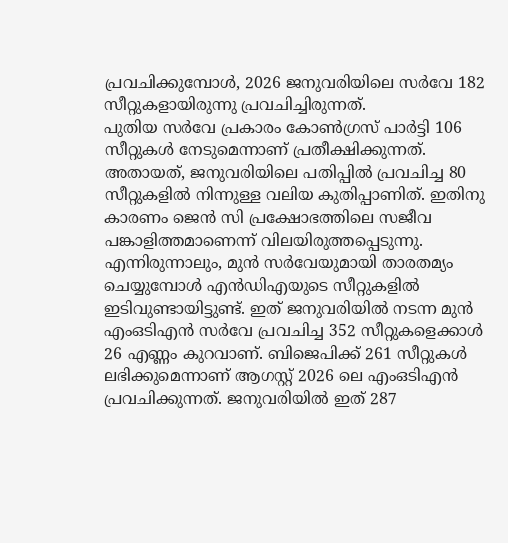പ്രവചിക്കുമ്പോൾ, 2026 ജനുവരിയിലെ സർവേ 182 സീറ്റുകളായിരുന്നു പ്രവചിച്ചിരുന്നത്.
പുതിയ സർവേ പ്രകാരം കോൺഗ്രസ് പാർട്ടി 106 സീറ്റുകൾ നേടുമെന്നാണ് പ്രതീക്ഷിക്കുന്നത്. അതായത്, ജനുവരിയിലെ പതിപ്പിൽ പ്രവചിച്ച 80 സീറ്റുകളിൽ നിന്നുള്ള വലിയ കുതിപ്പാണിത്. ഇതിനു കാരണം ജെൻ സി പ്രക്ഷോഭത്തിലെ സജീവ പങ്കാളിത്തമാണെന്ന് വിലയിരുത്തപ്പെടുന്നു.
എന്നിരുന്നാലും, മുൻ സർവേയുമായി താരതമ്യം ചെയ്യുമ്പോൾ എൻഡിഎയുടെ സീറ്റുകളിൽ ഇടിവുണ്ടായിട്ടുണ്ട്. ഇത് ജനുവരിയിൽ നടന്ന മുൻ എംഒടിഎൻ സർവേ പ്രവചിച്ച 352 സീറ്റുകളെക്കാൾ 26 എണ്ണം കുറവാണ്. ബിജെപിക്ക് 261 സീറ്റുകൾ ലഭിക്കുമെന്നാണ് ആഗസ്റ്റ് 2026 ലെ എംഒടിഎൻ പ്രവചിക്കുന്നത്. ജനുവരിയിൽ ഇത് 287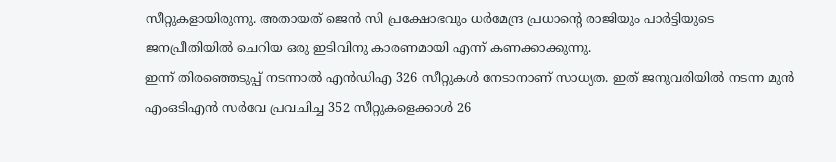സീറ്റുകളായിരുന്നു. അതായത് ജെൻ സി പ്രക്ഷോഭവും ധർമേന്ദ്ര പ്രധാന്റെ രാജിയും പാർട്ടിയുടെ ജനപ്രീതിയിൽ ചെറിയ ഒരു ഇടിവിനു കാരണമായി എന്ന് കണക്കാക്കുന്നു.
ഇന്ന് തിരഞ്ഞെടുപ്പ് നടന്നാൽ എൻഡിഎ 326 സീറ്റുകൾ നേടാനാണ് സാധ്യത. ഇത് ജനുവരിയിൽ നടന്ന മുൻ എംഒടിഎൻ സർവേ പ്രവചിച്ച 352 സീറ്റുകളെക്കാൾ 26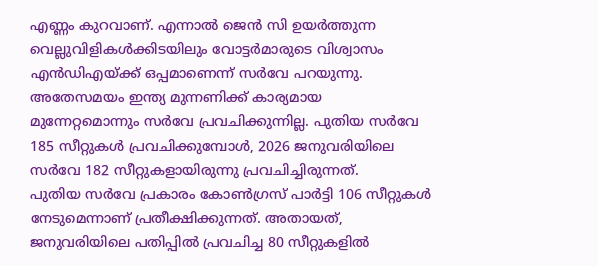എണ്ണം കുറവാണ്. എന്നാൽ ജെൻ സി ഉയർത്തുന്ന വെല്ലുവിളികൾക്കിടയിലും വോട്ടർമാരുടെ വിശ്വാസം എൻഡിഎയ്ക്ക് ഒപ്പമാണെന്ന് സർവേ പറയുന്നു. അതേസമയം ഇന്ത്യ മുന്നണിക്ക് കാര്യമായ മുന്നേറ്റമൊന്നും സർവേ പ്രവചിക്കുന്നില്ല. പുതിയ സർവേ 185 സീറ്റുകൾ പ്രവചിക്കുമ്പോൾ, 2026 ജനുവരിയിലെ സർവേ 182 സീറ്റുകളായിരുന്നു പ്രവചിച്ചിരുന്നത്.
പുതിയ സർവേ പ്രകാരം കോൺഗ്രസ് പാർട്ടി 106 സീറ്റുകൾ നേടുമെന്നാണ് പ്രതീക്ഷിക്കുന്നത്. അതായത്, ജനുവരിയിലെ പതിപ്പിൽ പ്രവചിച്ച 80 സീറ്റുകളിൽ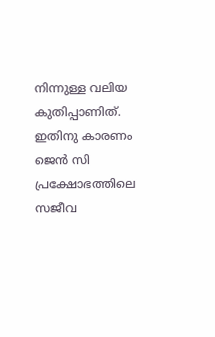നിന്നുള്ള വലിയ കുതിപ്പാണിത്. ഇതിനു കാരണം ജെൻ സി പ്രക്ഷോഭത്തിലെ സജീവ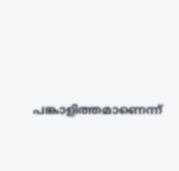പങ്കാളിത്തമാണെന്ന്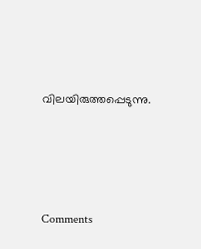വിലയിരുത്തപ്പെടുന്നു.







Comments